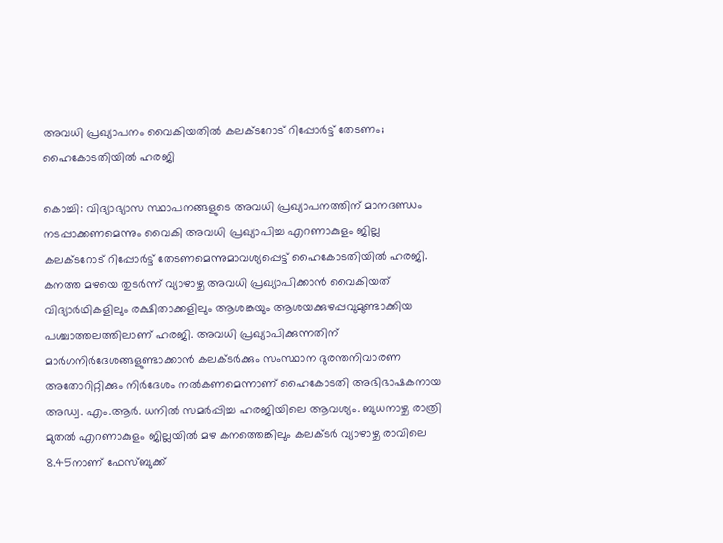അവധി പ്രഖ്യാപനം വൈകിയതിൽ കലക്ടറോട് റിപ്പോർട്ട് തേടണം; ഹൈകോടതിയിൽ ഹരജി

കൊച്ചി: വിദ്യാഭ്യാസ സ്ഥാപനങ്ങളുടെ അവധി പ്രഖ്യാപനത്തിന് മാനദണ്ഡം നടപ്പാക്കണമെന്നും വൈകി അവധി പ്രഖ്യാപിച്ച എറണാകുളം ജില്ല കലക്ടറോട് റിപ്പോർട്ട് തേടണമെന്നുമാവശ്യപ്പെട്ട് ഹൈകോടതിയിൽ ഹരജി. കനത്ത മഴയെ തുടർന്ന് വ്യാഴാഴ്ച അവധി പ്രഖ്യാപിക്കാൻ വൈകിയത് വിദ്യാർഥികളിലും രക്ഷിതാക്കളിലും ആശങ്കയും ആശയക്കുഴപ്പവുമുണ്ടാക്കിയ പശ്ചാത്തലത്തിലാണ് ഹരജി. അവധി പ്രഖ്യാപിക്കുന്നതിന് മാർഗനിർദേശങ്ങളുണ്ടാക്കാൻ കലക്ടർക്കും സംസ്ഥാന ദുരന്തനിവാരണ അതോറിറ്റിക്കും നിർദേശം നൽകണമെന്നാണ് ഹൈകോടതി അഭിഭാഷകനായ അഡ്വ. എം.ആർ. ധനിൽ സമർപ്പിച്ച ഹരജിയിലെ ആവശ്യം. ബുധനാഴ്ച രാത്രി മുതൽ എറണാകുളം ജില്ലയിൽ മഴ കനത്തെങ്കിലും കലക്ടർ വ്യാഴാഴ്ച രാവിലെ 8.45നാണ് ഫേസ്ബുക്ക്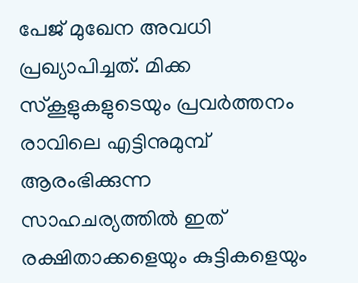പേജ് മുഖേന അവധി പ്രഖ്യാപിച്ചത്. മിക്ക സ്കൂളുകളുടെയും പ്രവർത്തനം രാവിലെ എട്ടിനുമുമ്പ് ആരംഭിക്കുന്ന സാഹചര്യത്തിൽ ഇത് രക്ഷിതാക്കളെയും കുട്ടികളെയും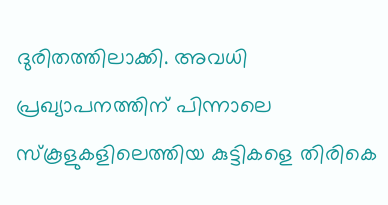ദുരിതത്തിലാക്കി. അവധി പ്രഖ്യാപനത്തിന് പിന്നാലെ സ്കൂളുകളിലെത്തിയ കുട്ടികളെ തിരികെ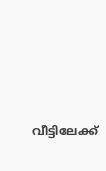വീട്ടിലേക്ക്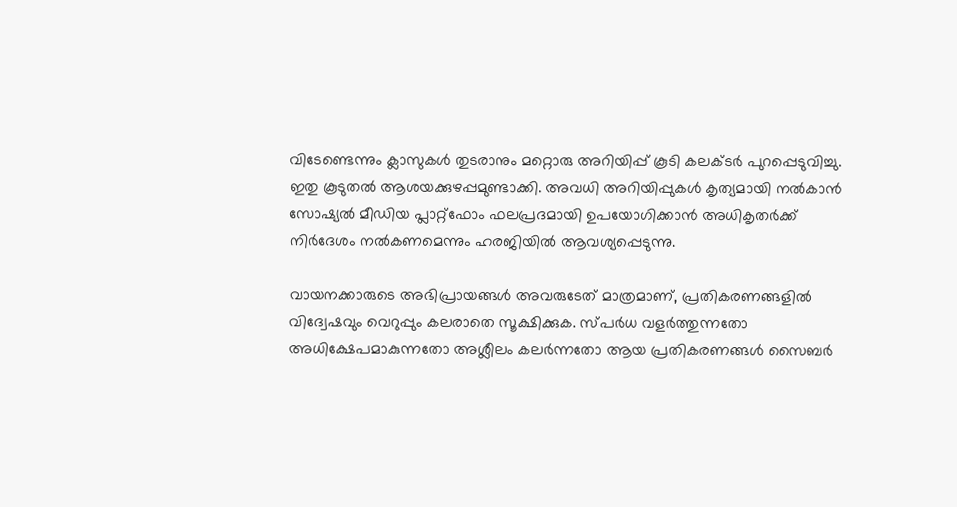വിടേണ്ടെന്നും ക്ലാസുകൾ തുടരാനും മറ്റൊരു അറിയിപ്പ് കൂടി കലക്ടർ പുറപ്പെടുവിച്ചു. ഇതു കൂടുതൽ ആശയക്കുഴപ്പമുണ്ടാക്കി. അവധി അറിയിപ്പുകൾ കൃത്യമായി നൽകാൻ സോഷ്യൽ മീഡിയ പ്ലാറ്റ്‌ഫോം ഫലപ്രദമായി ഉപയോഗിക്കാൻ അധികൃതർക്ക് നിർദേശം നൽകണമെന്നും ഹരജിയിൽ ആവശ്യപ്പെടുന്നു.

വായനക്കാരുടെ അഭിപ്രായങ്ങള്‍ അവരുടേത് മാത്രമാണ്, പ്രതികരണങ്ങളിൽ വിദ്വേഷവും വെറുപ്പും കലരാതെ സൂക്ഷിക്കുക. സ്പർധ വളർത്തുന്നതോ അധിക്ഷേപമാകുന്നതോ അശ്ലീലം കലർന്നതോ ആയ പ്രതികരണങ്ങൾ സൈബർ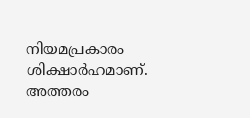നിയമപ്രകാരം ശിക്ഷാർഹമാണ്. അത്തരം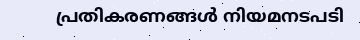പ്രതികരണങ്ങൾ നിയമനടപടി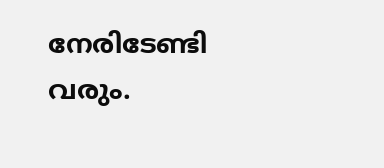നേരിടേണ്ടി വരും.